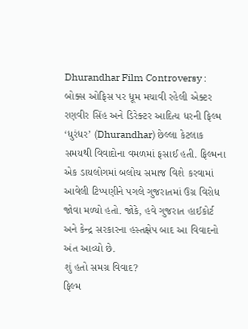Dhurandhar Film Controversy : બોક્સ ઓફિસ પર ધૂમ મચાવી રહેલી એક્ટર રણવીર સિંહ અને ડિરેક્ટર આદિત્ય ધરની ફિલ્મ ‘ધુરંધર’ (Dhurandhar) છેલ્લા કેટલાક સમયથી વિવાદોના વમળમાં ફસાઈ હતી. ફિલ્મના એક ડાયલોગમાં બલોચ સમાજ વિશે કરવામાં આવેલી ટિપ્પણીને પગલે ગુજરાતમાં ઉગ્ર વિરોધ જોવા મળ્યો હતો. જોકે, હવે ગુજરાત હાઈકોર્ટ અને કેન્દ્ર સરકારના હસ્તક્ષેપ બાદ આ વિવાદનો અંત આવ્યો છે.
શું હતો સમગ્ર વિવાદ?
ફિલ્મ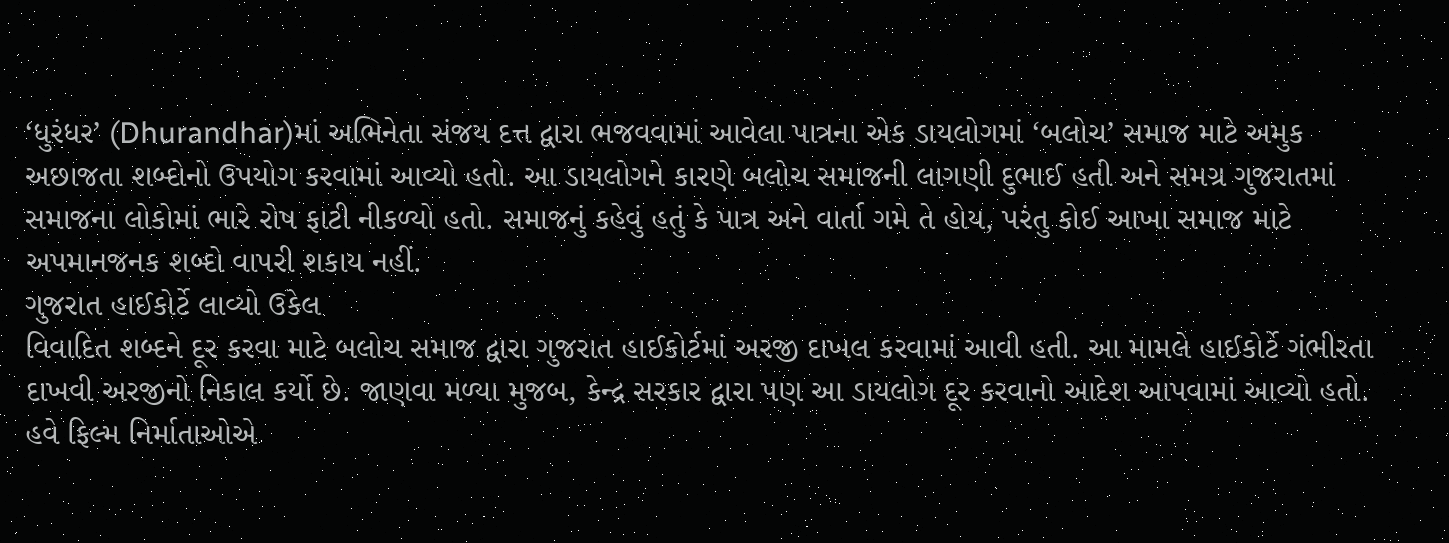‘ધુરંધર’ (Dhurandhar)માં અભિનેતા સંજય દત્ત દ્વારા ભજવવામાં આવેલા પાત્રના એક ડાયલોગમાં ‘બલોચ’ સમાજ માટે અમુક અછાજતા શબ્દોનો ઉપયોગ કરવામાં આવ્યો હતો. આ ડાયલોગને કારણે બલોચ સમાજની લાગણી દુભાઈ હતી અને સમગ્ર ગુજરાતમાં સમાજના લોકોમાં ભારે રોષ ફાટી નીકળ્યો હતો. સમાજનું કહેવું હતું કે પાત્ર અને વાર્તા ગમે તે હોય, પરંતુ કોઈ આખા સમાજ માટે અપમાનજનક શબ્દો વાપરી શકાય નહીં.
ગુજરાત હાઈકોર્ટે લાવ્યો ઉકેલ
વિવાદિત શબ્દને દૂર કરવા માટે બલોચ સમાજ દ્વારા ગુજરાત હાઈકોર્ટમાં અરજી દાખલ કરવામાં આવી હતી. આ મામલે હાઈકોર્ટે ગંભીરતા દાખવી અરજીનો નિકાલ કર્યો છે. જાણવા મળ્યા મુજબ, કેન્દ્ર સરકાર દ્વારા પણ આ ડાયલોગ દૂર કરવાનો આદેશ આપવામાં આવ્યો હતો. હવે ફિલ્મ નિર્માતાઓએ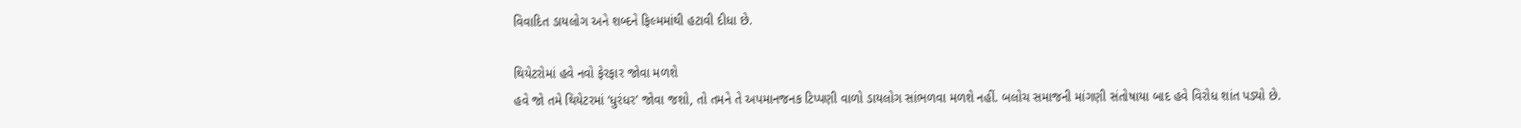વિવાદિત ડાયલોગ અને શબ્દને ફિલ્મમાંથી હટાવી દીધા છે.

થિયેટરોમાં હવે નવો ફેરફાર જોવા મળશે
હવે જો તમે થિયેટરમાં ‘ધુરંધર’ જોવા જશો, તો તમને તે અપમાનજનક ટિપ્પણી વાળો ડાયલોગ સાંભળવા મળશે નહીં. બલોચ સમાજની માંગણી સંતોષાયા બાદ હવે વિરોધ શાંત પડ્યો છે.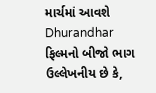માર્ચમાં આવશે Dhurandhar ફિલ્મનો બીજો ભાગ
ઉલ્લેખનીય છે કે,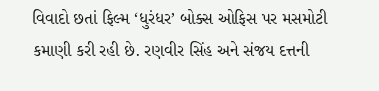વિવાદો છતાં ફિલ્મ ‘ધુરંધર’ બોક્સ ઓફિસ પર મસમોટી કમાણી કરી રહી છે. રણવીર સિંહ અને સંજય દત્તની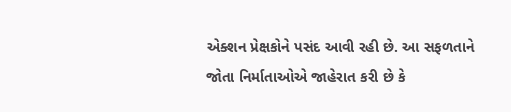એક્શન પ્રેક્ષકોને પસંદ આવી રહી છે. આ સફળતાને જોતા નિર્માતાઓએ જાહેરાત કરી છે કે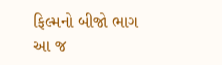ફિલ્મનો બીજો ભાગ આ જ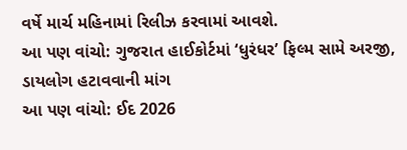વર્ષે માર્ચ મહિનામાં રિલીઝ કરવામાં આવશે.
આ પણ વાંચો: ગુજરાત હાઈકોર્ટમાં ‘ધુરંધર’ ફિલ્મ સામે અરજી, ડાયલોગ હટાવવાની માંગ
આ પણ વાંચો: ઈદ 2026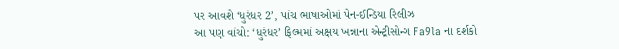પર આવશે ‘ધુરંધર 2’, પાંચ ભાષાઓમાં પેન-ઈન્ડિયા રિલીઝ
આ પણ વાંચો: ‘ધુરંધર’ ફિલ્મમાં અક્ષય ખન્નાના એન્ટ્રીસોન્ગ Fa9la ના દર્શકો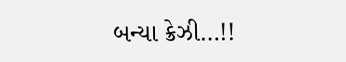બન્યા ક્રેઝી…!!